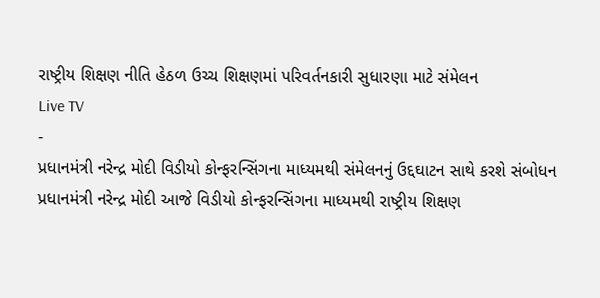રાષ્ટ્રીય શિક્ષણ નીતિ હેઠળ ઉચ્ચ શિક્ષણમાં પરિવર્તનકારી સુધારણા માટે સંમેલન
Live TV
-
પ્રધાનમંત્રી નરેન્દ્ર મોદી વિડીયો કોન્ફરન્સિંગના માધ્યમથી સંમેલનનું ઉદ્દઘાટન સાથે કરશે સંબોધન
પ્રધાનમંત્રી નરેન્દ્ર મોદી આજે વિડીયો કોન્ફરન્સિંગના માધ્યમથી રાષ્ટ્રીય શિક્ષણ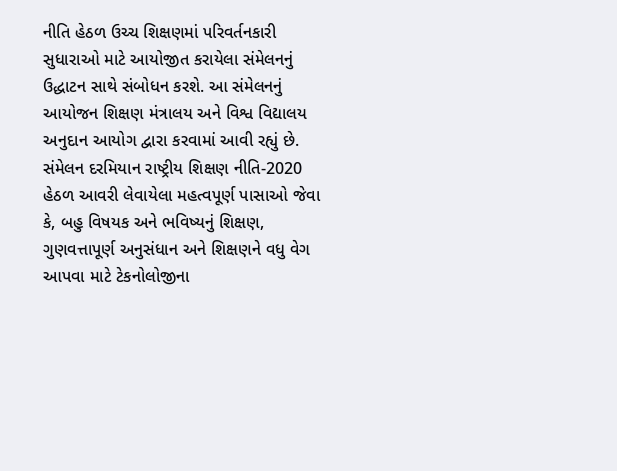નીતિ હેઠળ ઉચ્ચ શિક્ષણમાં પરિવર્તનકારી સુધારાઓ માટે આયોજીત કરાયેલા સંમેલનનું ઉદ્ધાટન સાથે સંબોધન કરશે. આ સંમેલનનું આયોજન શિક્ષણ મંત્રાલય અને વિશ્વ વિદ્યાલય અનુદાન આયોગ દ્વારા કરવામાં આવી રહ્યું છે. સંમેલન દરમિયાન રાષ્ટ્રીય શિક્ષણ નીતિ-2020 હેઠળ આવરી લેવાયેલા મહત્વપૂર્ણ પાસાઓ જેવા કે, બહુ વિષયક અને ભવિષ્યનું શિક્ષણ, ગુણવત્તાપૂર્ણ અનુસંધાન અને શિક્ષણને વધુ વેગ આપવા માટે ટેકનોલોજીના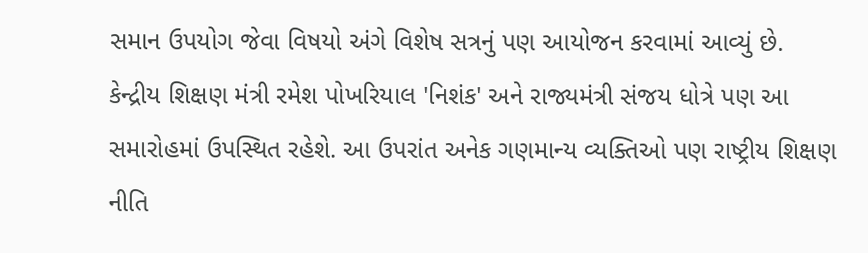સમાન ઉપયોગ જેવા વિષયો અંગે વિશેષ સત્રનું પણ આયોજન કરવામાં આવ્યું છે. કેન્દ્રીય શિક્ષણ મંત્રી રમેશ પોખરિયાલ 'નિશંક' અને રાજ્યમંત્રી સંજય ધોત્રે પણ આ સમારોહમાં ઉપસ્થિત રહેશે. આ ઉપરાંત અનેક ગણમાન્ય વ્યક્તિઓ પણ રાષ્ટ્રીય શિક્ષણ નીતિ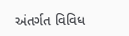અંતર્ગત વિવિધ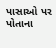પાસાઓ પર પોતાના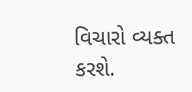વિચારો વ્યક્ત કરશે.